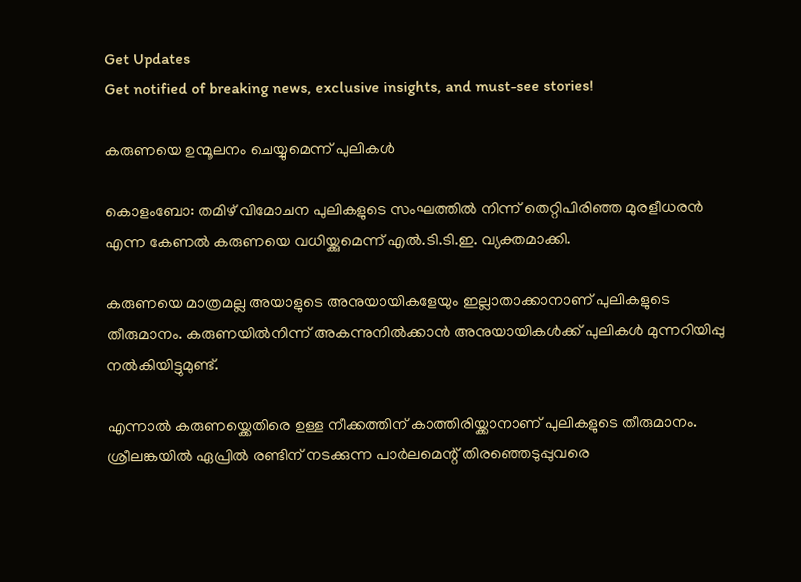Get Updates
Get notified of breaking news, exclusive insights, and must-see stories!

കരുണയെ ഉന്മൂലനം ചെയ്യുമെന്ന് പുലികള്‍

കൊളംബോ: തമിഴ് വിമോചന പുലികളുടെ സംഘത്തില്‍ നിന്ന് തെറ്റിപിരിഞ്ഞ മുരളീധരന്‍ എന്ന കേണല്‍ കരുണയെ വധിയ്ക്കുമെന്ന് എല്‍.ടി.ടി.ഇ. വ്യക്തമാക്കി.

കരുണയെ മാത്രമല്ല അയാളുടെ അനുയായികളേയും ഇല്ലാതാക്കാനാണ് പുലികളുടെ തീരുമാനം. കരുണയില്‍നിന്ന് അകന്നുനില്‍ക്കാന്‍ അനുയായികള്‍ക്ക് പുലികള്‍ മുന്നറിയിപ്പു നല്‍കിയിട്ടുമുണ്ട്.

എന്നാല്‍ കരുണയ്ക്കെതിരെ ഉള്ള നീക്കത്തിന് കാത്തിരിയ്ക്കാനാണ് പുലികളുടെ തീരുമാനം. ശ്രീലങ്കയില്‍ ഏപ്രില്‍ രണ്ടിന് നടക്കുന്ന പാര്‍ലമെന്റ് തിരഞ്ഞെടുപ്പുവരെ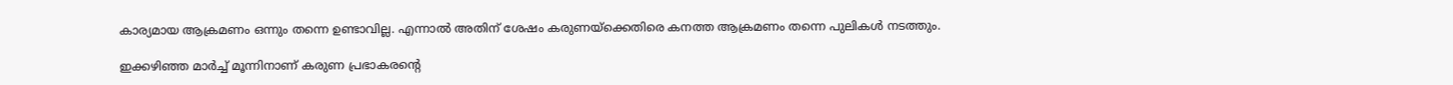കാര്യമായ ആക്രമണം ഒന്നും തന്നെ ഉണ്ടാവില്ല. എന്നാല്‍ അതിന് ശേഷം കരുണയ്ക്കെതിരെ കനത്ത ആക്രമണം തന്നെ പുലികള്‍ നടത്തും.

ഇക്കഴിഞ്ഞ മാര്‍ച്ച് മൂന്നിനാണ് കരുണ പ്രഭാകരന്റെ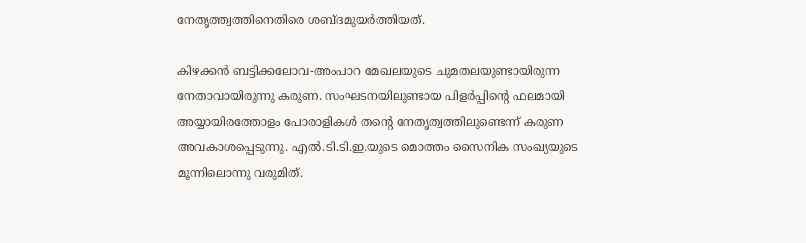നേതൃത്ത്വത്തിനെതിരെ ശബ്ദമുയര്‍ത്തിയത്.

കിഴക്കന്‍ ബട്ടിക്കലോവ-അംപാറ മേഖലയുടെ ചുമതലയുണ്ടായിരുന്ന നേതാവായിരുന്നു കരുണ. സംഘടനയിലുണ്ടായ പിളര്‍പ്പിന്റെ ഫലമായി അയ്യായിരത്തോളം പോരാളികള്‍ തന്റെ നേതൃത്വത്തിലുണ്ടെന്ന് കരുണ അവകാശപ്പെടുന്നു. എല്‍.ടി.ടി.ഇ.യുടെ മൊത്തം സൈനിക സംഖ്യയുടെ മൂന്നിലൊന്നു വരുമിത്.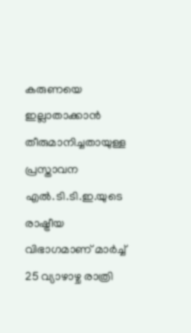കരുണയെ ഇല്ലാതാക്കാന്‍ തീരുമാനിച്ചതായുള്ള പ്രസ്താവന എല്‍.ടി.ടി.ഇ.യുടെ രാഷ്ട്രീയ വിഭാഗമാണ് മാര്‍ച്ച് 25 വ്യാഴാഴ്ച രാത്രി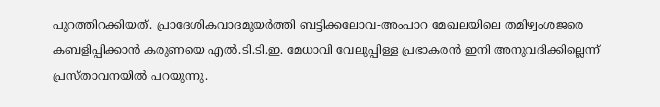പുറത്തിറക്കിയത്. പ്രാദേശികവാദമുയര്‍ത്തി ബട്ടിക്കലോവ-അംപാറ മേഖലയിലെ തമിഴ്വംശജരെ കബളിപ്പിക്കാന്‍ കരുണയെ എല്‍.ടി.ടി.ഇ. മേധാവി വേലുപ്പിള്ള പ്രഭാകരന്‍ ഇനി അനുവദിക്കില്ലെന്ന് പ്രസ്താവനയില്‍ പറയുന്നു.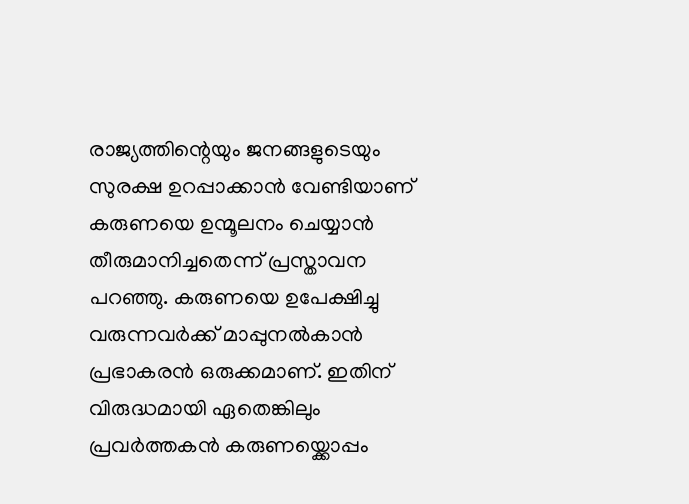രാജ്യത്തിന്റെയും ജനങ്ങളുടെയും സുരക്ഷ ഉറപ്പാക്കാന്‍ വേണ്ടിയാണ് കരുണയെ ഉന്മൂലനം ചെയ്യാന്‍ തീരുമാനിച്ചതെന്ന് പ്രസ്താവന പറഞ്ഞു. കരുണയെ ഉപേക്ഷിച്ചു വരുന്നവര്‍ക്ക് മാപ്പുനല്‍കാന്‍ പ്രഭാകരന്‍ ഒരുക്കമാണ്. ഇതിന് വിരുദ്ധമായി ഏതെങ്കിലും പ്രവര്‍ത്തകന്‍ കരുണയ്ക്കൊപ്പം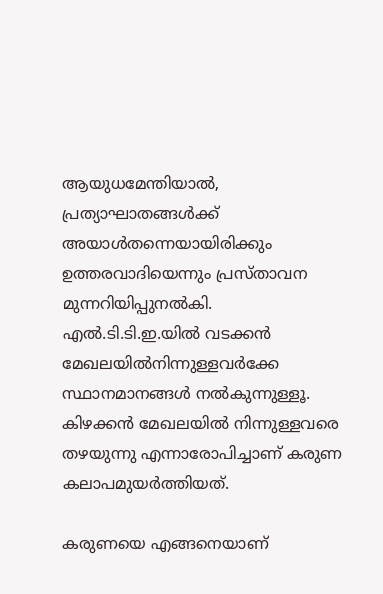ആയുധമേന്തിയാല്‍, പ്രത്യാഘാതങ്ങള്‍ക്ക് അയാള്‍തന്നെയായിരിക്കും ഉത്തരവാദിയെന്നും പ്രസ്താവന മുന്നറിയിപ്പുനല്‍കി. എല്‍.ടി.ടി.ഇ.യില്‍ വടക്കന്‍ മേഖലയില്‍നിന്നുള്ളവര്‍ക്കേ സ്ഥാനമാനങ്ങള്‍ നല്‍കുന്നുള്ളൂ. കിഴക്കന്‍ മേഖലയില്‍ നിന്നുള്ളവരെ തഴയുന്നു എന്നാരോപിച്ചാണ് കരുണ കലാപമുയര്‍ത്തിയത്.

കരുണയെ എങ്ങനെയാണ്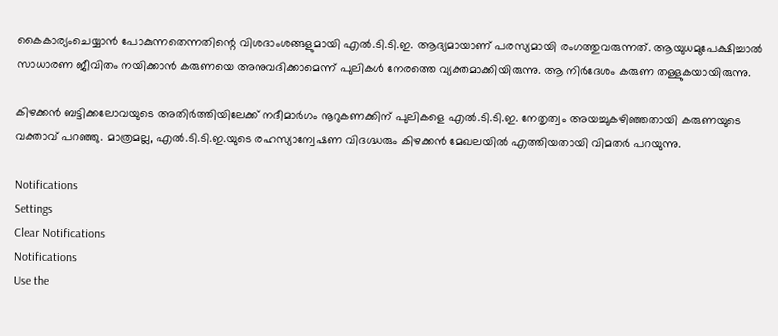കൈകാര്യംചെയ്യാന്‍ പോകുന്നതെന്നതിന്റെ വിശദാംശങ്ങളുമായി എല്‍.ടി.ടി.ഇ. ആദ്യമായാണ് പരസ്യമായി രംഗത്തുവരുന്നത്. ആയുധമുപേക്ഷിച്ചാല്‍ സാധാരണ ജീവിതം നയിക്കാന്‍ കരുണയെ അനുവദിക്കാമെന്ന് പുലികള്‍ നേരത്തെ വ്യക്തമാക്കിയിരുന്നു. ആ നിര്‍ദേശം കരുണ തള്ളുകയായിരുന്നു.

കിഴക്കന്‍ ബട്ടിക്കലോവയുടെ അതിര്‍ത്തിയിലേക്ക് നദീമാര്‍ഗം നൂറുകണക്കിന് പുലികളെ എല്‍.ടി.ടി.ഇ. നേതൃത്വം അയച്ചുകഴിഞ്ഞതായി കരുണയുടെ വക്താവ് പറഞ്ഞു. മാത്രമല്ല, എല്‍.ടി.ടി.ഇ.യുടെ രഹസ്യാന്വേഷണ വിദഗ്ദ്ധരും കിഴക്കന്‍ മേഖലയില്‍ എത്തിയതായി വിമതര്‍ പറയുന്നു.

Notifications
Settings
Clear Notifications
Notifications
Use the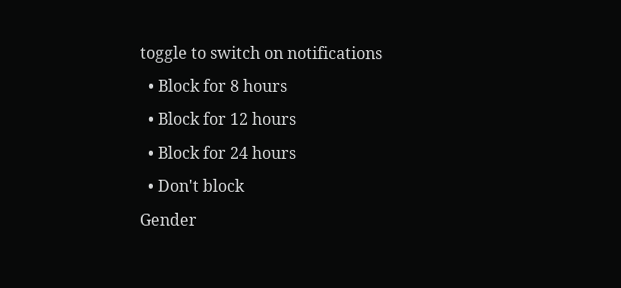toggle to switch on notifications
  • Block for 8 hours
  • Block for 12 hours
  • Block for 24 hours
  • Don't block
Gender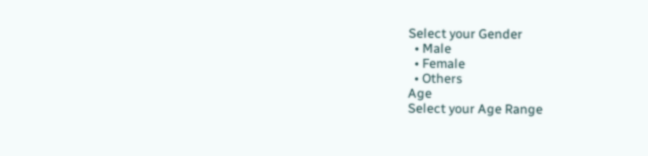Select your Gender
  • Male
  • Female
  • Others
Age
Select your Age Range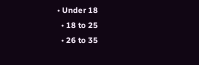• Under 18
  • 18 to 25
  • 26 to 35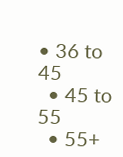• 36 to 45
  • 45 to 55
  • 55+